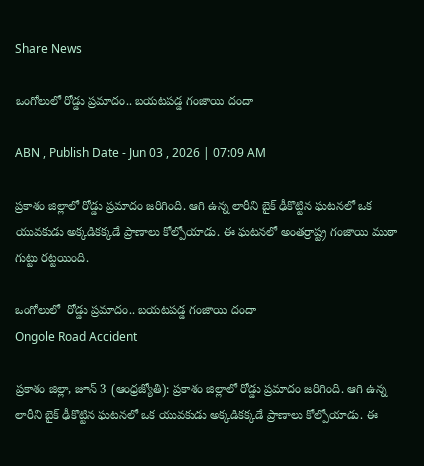Share News

ఒంగోలులో రోడ్డు ప్రమాదం.. బయటపడ్డ గంజాయి దందా

ABN , Publish Date - Jun 03 , 2026 | 07:09 AM

ప్రకాశం జిల్లాలో రోడ్డు ప్రమాదం జరిగింది. ఆగి ఉన్న లారీని బైక్ ఢీకొట్టిన ఘటనలో ఒక యువకుడు అక్కడికక్కడే ప్రాణాలు కోల్పోయాడు. ఈ ఘటనలో అంతర్రాష్ట్ర గంజాయి ముఠా గుట్టు రట్టయింది.

ఒంగోలులో  రోడ్డు ప్రమాదం.. బయటపడ్డ గంజాయి దందా
Ongole Road Accident

ప్రకాశం జిల్లా, జూన్ 3 (ఆంధ్రజ్యోతి): ప్రకాశం జిల్లాలో రోడ్డు ప్రమాదం జరిగింది. ఆగి ఉన్న లారీని బైక్ ఢీకొట్టిన ఘటనలో ఒక యువకుడు అక్కడికక్కడే ప్రాణాలు కోల్పోయాడు. ఈ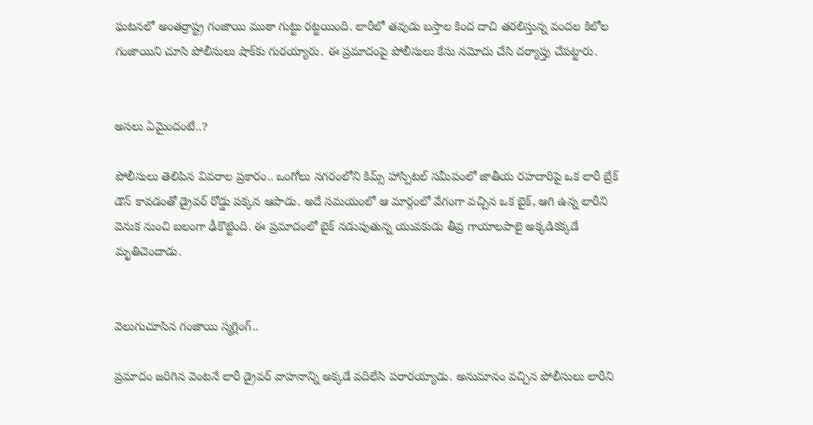ఘటనలో అంతర్రాష్ట్ర గంజాయి ముఠా గుట్టు రట్టయింది. లారీలో తవుడు బస్తాల కింద దాచి తరలిస్తున్న వందల కిలోల గంజాయిని చూసి పోలీసులు షాక్‌కు గురయ్యారు. ఈ ప్రమాదంపై పోలీసులు కేసు నమోదు చేసి దర్యాప్తు చేపట్టారు.


అసలు ఏమైందంటే..?

పోలీసులు తెలిపిన వివరాల ప్రకారం.. ఒంగోలు నగరంలోని కిమ్స్ హాస్పిటల్ సమీపంలో జాతీయ రహదారిపై ఒక లారీ బ్రేక్ డౌన్ కావడంతో డ్రైవర్ రోడ్డు పక్కన ఆపాడు. అదే సమయంలో ఆ మార్గంలో వేగంగా వచ్చిన ఒక బైక్, ఆగి ఉన్న లారీని వెనుక నుంచి బలంగా ఢీకొట్టింది. ఈ ప్రమాదంలో బైక్ నడుపుతున్న యువకుడు తీవ్ర గాయాలపాలై అక్కడికక్కడే మృతిచెందాడు.


వెలుగుచూసిన గంజాయి స్మగ్లింగ్..

ప్రమాదం జరిగిన వెంటనే లారీ డ్రైవర్ వాహనాన్ని అక్కడే వదిలేసి పరారయ్యాడు. అనుమానం వచ్చిన పోలీసులు లారీని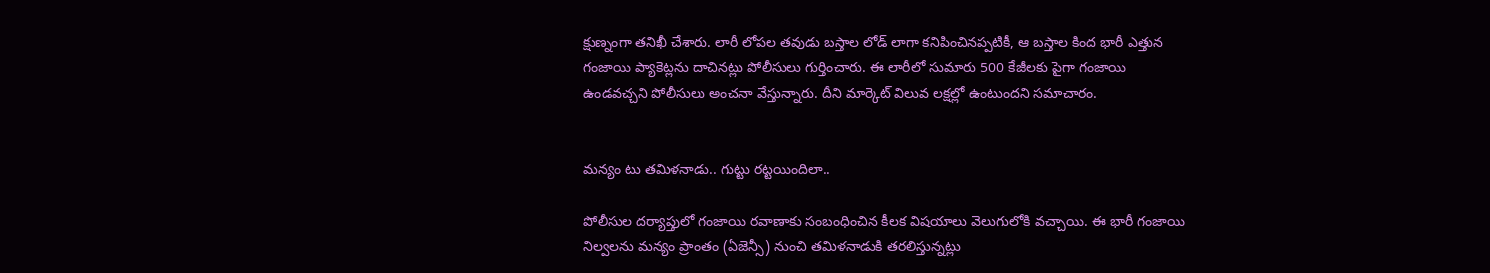క్షుణ్నంగా తనిఖీ చేశారు. లారీ లోపల తవుడు బస్తాల లోడ్ లాగా కనిపించినప్పటికీ, ఆ బస్తాల కింద భారీ ఎత్తున గంజాయి ప్యాకెట్లను దాచినట్లు పోలీసులు గుర్తించారు. ఈ లారీలో సుమారు 500 కేజీలకు పైగా గంజాయి ఉండవచ్చని పోలీసులు అంచనా వేస్తున్నారు. దీని మార్కెట్ విలువ లక్షల్లో ఉంటుందని సమాచారం.


మన్యం టు తమిళనాడు.. గుట్టు రట్టయిందిలా..

పోలీసుల దర్యాప్తులో గంజాయి రవాణాకు సంబంధించిన కీలక విషయాలు వెలుగులోకి వచ్చాయి. ఈ భారీ గంజాయి నిల్వలను మన్యం ప్రాంతం (ఏజెన్సీ) నుంచి తమిళనాడుకి తరలిస్తున్నట్లు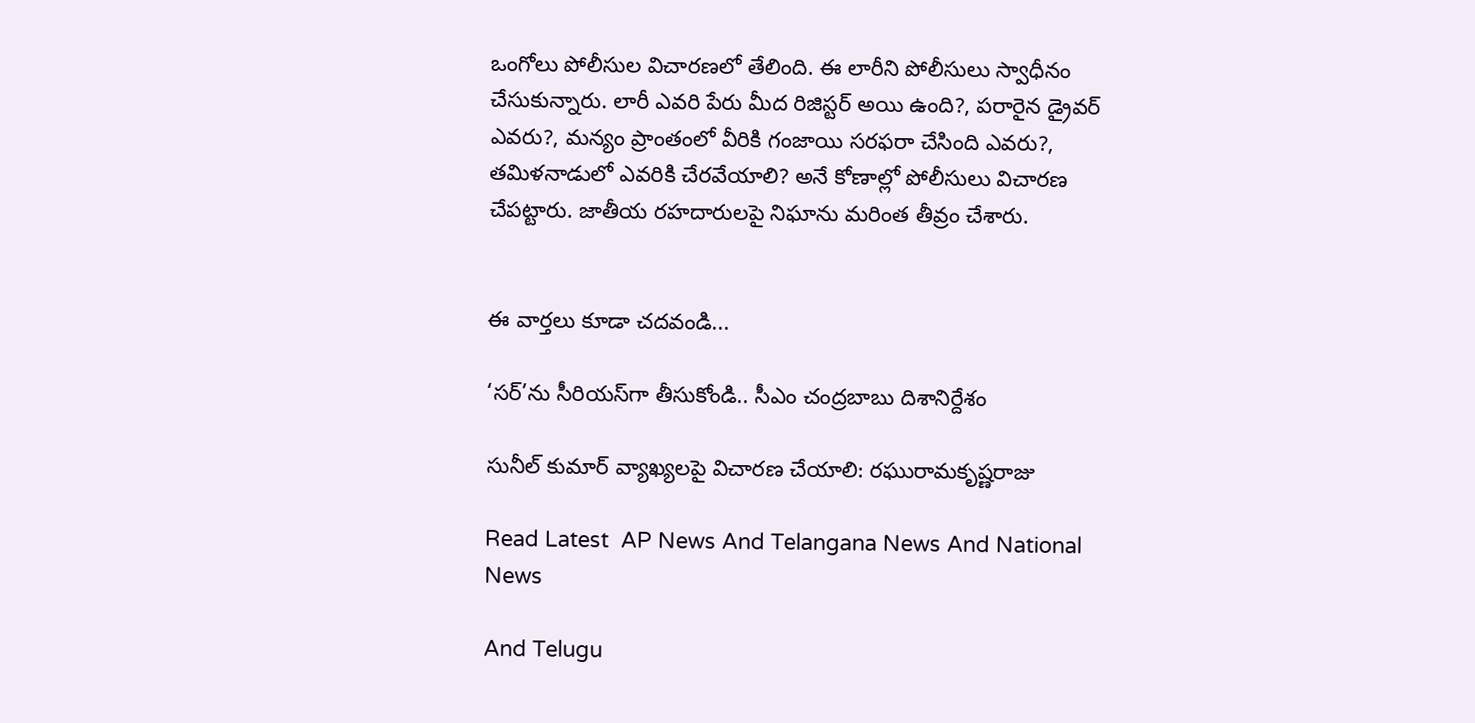ఒంగోలు పోలీసుల విచారణలో తేలింది. ఈ లారీని పోలీసులు స్వాధీనం చేసుకున్నారు. లారీ ఎవరి పేరు మీద రిజిస్టర్ అయి ఉంది?, పరారైన డ్రైవర్ ఎవరు?, మన్యం ప్రాంతంలో వీరికి గంజాయి సరఫరా చేసింది ఎవరు?, తమిళనాడులో ఎవరికి చేరవేయాలి? అనే కోణాల్లో పోలీసులు విచారణ చేపట్టారు. జాతీయ రహదారులపై నిఘాను మరింత తీవ్రం చేశారు.


ఈ వార్తలు కూడా చదవండి...

‘సర్‌’ను సీరియస్‌గా తీసుకోండి.. సీఎం చంద్రబాబు దిశానిర్దేశం

సునీల్ కుమార్ వ్యాఖ్యలపై విచారణ చేయాలి: రఘురామకృష్ణరాజు

Read Latest  AP News And Telangana News And National News

And Telugu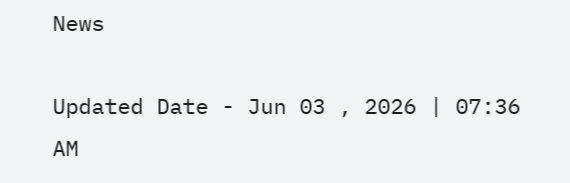News

Updated Date - Jun 03 , 2026 | 07:36 AM